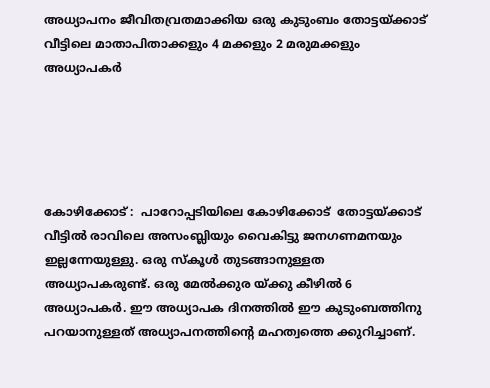അധ്യാപനം ജീവിതവ്രതമാക്കിയ ഒരു കുടുംബം തോട്ടയ്ക്കാട് വീട്ടിലെ മാതാപിതാക്കളും 4 മക്കളും 2 മരുമക്കളും അധ്യാപകർ





കോഴിക്കോട് :  പാറോപ്പടിയിലെ കോഴിക്കോട്  തോട്ടയ്ക്കാട് വീട്ടിൽ രാവിലെ അസംബ്ലിയും വൈകിട്ടു ജനഗണമനയും ഇല്ലന്നേയുള്ളു. ഒരു സ്‌കൂൾ തുടങ്ങാനുള്ളത അധ്യാപകരുണ്ട്. ഒരു മേൽക്കുര യ്ക്കു കീഴിൽ 6 അധ്യാപകർ. ഈ അധ്യാപക ദിനത്തിൽ ഈ കുടുംബത്തിനു പറയാനുള്ളത് അധ്യാപനത്തിന്റെ മഹത്വത്തെ ക്കുറിച്ചാണ്.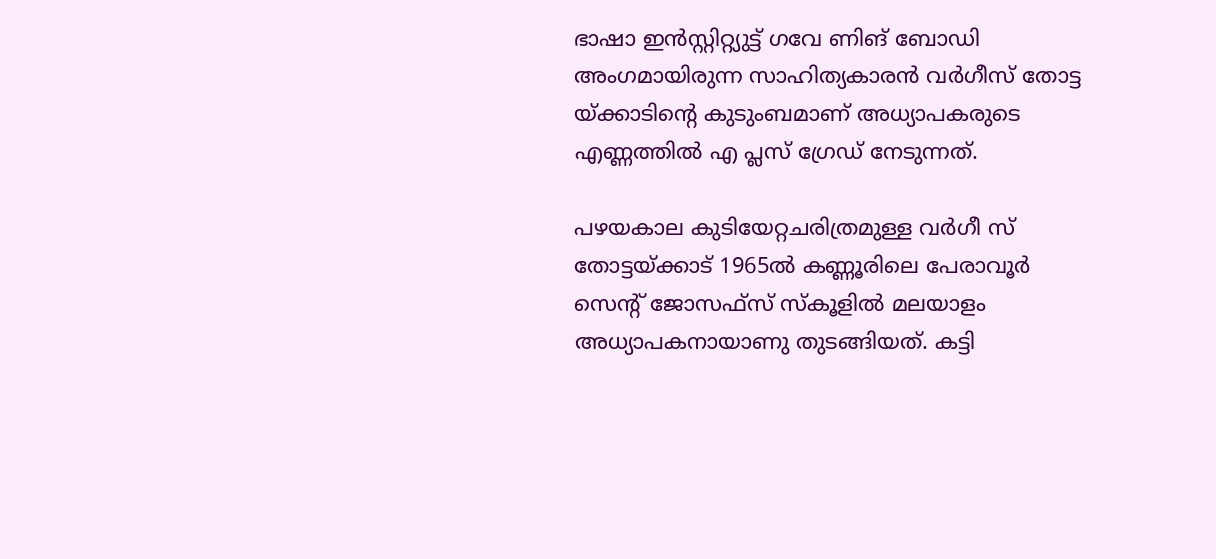ഭാഷാ ഇൻസ്റ്റിറ്റ്യുട്ട് ഗവേ ണിങ് ബോഡി അംഗമായിരുന്ന സാഹിത്യകാരൻ വർഗീസ് തോട്ട യ്ക്കാടിന്റെ കുടുംബമാണ് അധ്യാപകരുടെ എണ്ണത്തിൽ എ പ്ലസ് ഗ്രേഡ് നേടുന്നത്.

പഴയകാല കുടിയേറ്റചരിത്രമുള്ള വർഗീ സ് തോട്ടയ്ക്കാട് 1965ൽ കണ്ണൂരിലെ പേരാവൂർ സെന്റ് ജോസഫ്‌സ് സ്കൂളിൽ മലയാളം അധ്യാപകനായാണു തുടങ്ങിയത്. കട്ടി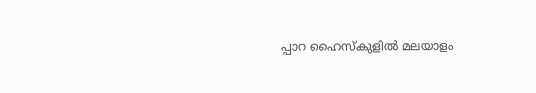പ്പാറ ഹൈസ്‌കുളിൽ മലയാളം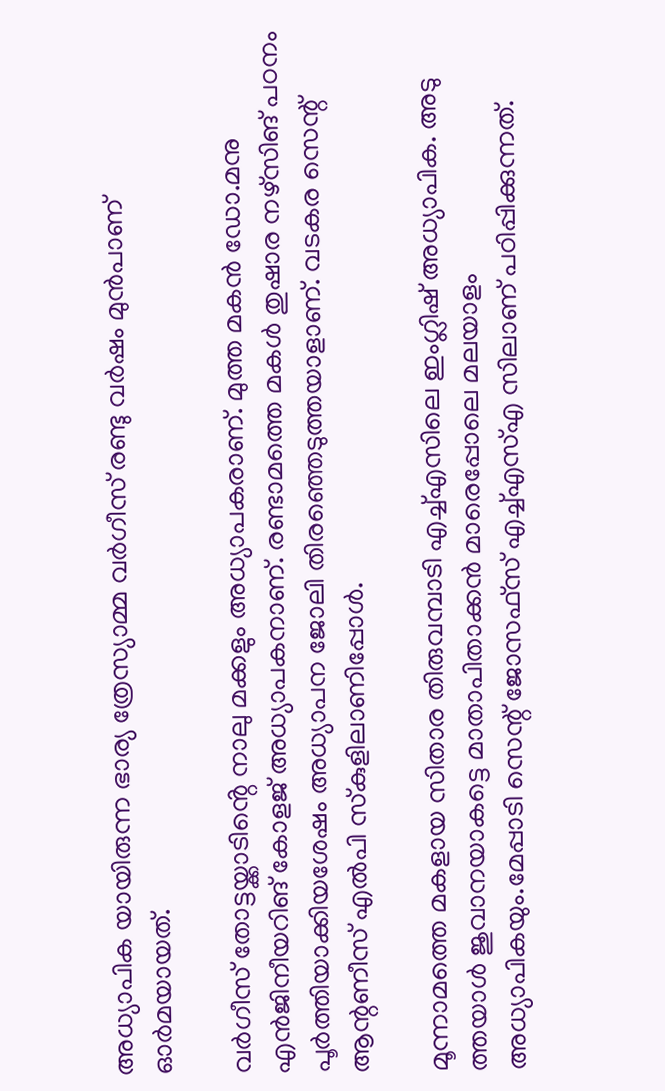അധ്യാപിക യായിരുന്ന ഭാര്യ ത്രേസ്യാമ്മ വർഗീസ് രണ്ടു വർഷം മുൻപാണ് ഓർമയായത്.

വർഗീസ് തോട്ടയ്ക്കാടിൻ്റെ നാലു മക്കളും അധ്യാപകരാണ്. മുത്ത മകൻ ഡോ.മനു എൻജിനീയറിങ് കോളജ് അധ്യാപകനാണ്. രണ്ടാമത്തെ മകൾ തുഷാര നഴ്‌സിങ് പഠനം പൂർത്തിയാക്കിയശേഷം അധ്യാപന ജോലി തിരഞ്ഞെടുത്തയാളാണ്. വടകര സെന്റ് ആന്റണീസ് എൽപി സ്‌കുളിലാണിപ്പോൾ.

മൂന്നാമത്തെ മകളായ സിതാര തിരുവമ്പാടി എച്ച്എസിലെ ഇംഗ്ലിഷ് അധ്യാപിക. അടു ത്തയാൾ ജുവാനയാകട്ടെ മാതാപിതാക്കൻ മാരെപ്പോലെ മലയാളം അധ്യാപികയും.മേപ്പാടി സെന്റ് ജോസഫ്‌സ് എച്ച്എസ്എ സിലാണ് പഠിപ്പിക്കുന്നത്.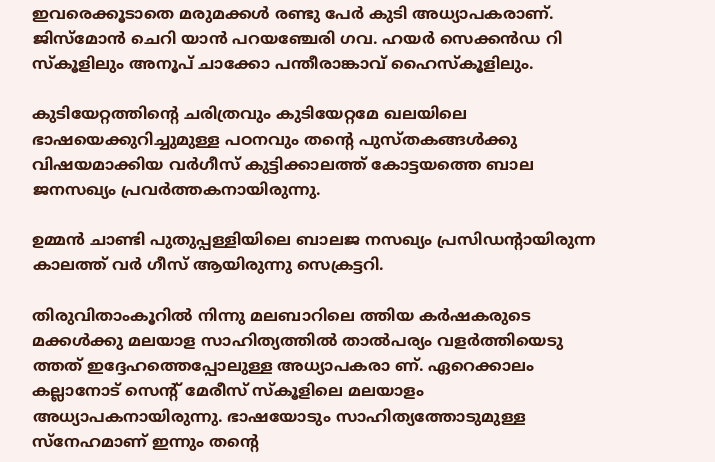ഇവരെക്കൂടാതെ മരുമക്കൾ രണ്ടു പേർ കുടി അധ്യാപകരാണ്. ജിസ്മോൻ ചെറി യാൻ പറയഞ്ചേരി ഗവ. ഹയർ സെക്കൻഡ റി സ്കൂ‌ളിലും അനൂപ് ചാക്കോ പന്തീരാങ്കാവ് ഹൈസ്കൂ‌ളിലും.

കുടിയേറ്റത്തിന്റെ ചരിത്രവും കുടിയേറ്റമേ ഖലയിലെ ഭാഷയെക്കുറിച്ചുമുള്ള പഠനവും തന്റെ പുസ്‌തകങ്ങൾക്കു വിഷയമാക്കിയ വർഗീസ് കുട്ടിക്കാലത്ത് കോട്ടയത്തെ ബാല ജനസഖ്യം പ്രവർത്തകനായിരുന്നു.

ഉമ്മൻ ചാണ്ടി പുതുപ്പള്ളിയിലെ ബാലജ നസഖ്യം പ്രസിഡന്റായിരുന്ന കാലത്ത് വർ ഗീസ് ആയിരുന്നു സെക്രട്ടറി.

തിരുവിതാംകൂറിൽ നിന്നു മലബാറിലെ ത്തിയ കർഷകരുടെ മക്കൾക്കു മലയാള സാഹിത്യത്തിൽ താൽപര്യം വളർത്തിയെടു ത്തത് ഇദ്ദേഹത്തെപ്പോലുള്ള അധ്യാപകരാ ണ്. ഏറെക്കാലം കല്ലാനോട് സെൻ്റ് മേരീസ് സ്‌കൂളിലെ മലയാളം അധ്യാപകനായിരുന്നു. ഭാഷയോടും സാഹിത്യത്തോടുമുള്ള സ്നേഹമാണ് ഇന്നും തന്റെ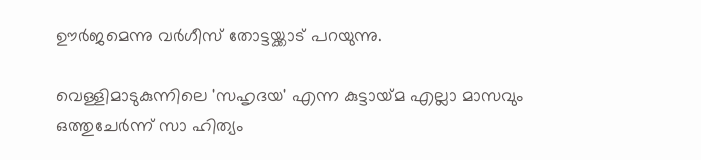ഊർജമെന്നു വർഗീസ് തോട്ടയ്ക്കാട് പറയുന്നു.

വെള്ളിമാടുകുന്നിലെ 'സഹൃദയ' എന്ന കുട്ടായ്‌മ എല്ലാ മാസവും ഒത്തുചേർന്ന് സാ ഹിത്യം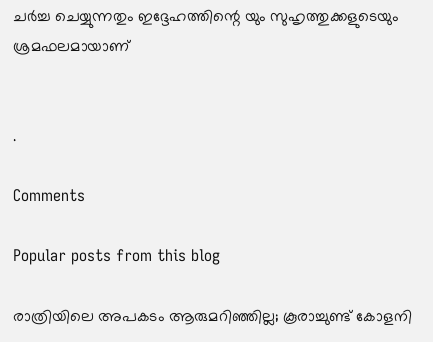ചർച്ച ചെയ്യുന്നതും ഇദ്ദേഹത്തിന്റെ യും സുഹൃത്തുക്കളുടെയും ശ്രമഫലമായാണ്


.

Comments

Popular posts from this blog

രാത്രിയിലെ അപകടം ആരുമറിഞ്ഞില്ല; കൂരാച്ചുണ്ട് കോളനി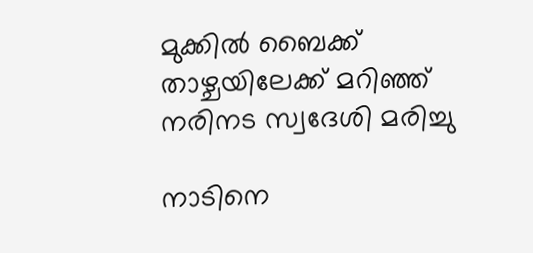മുക്കിൽ ബൈക്ക് താഴ്ചയിലേക്ക് മറിഞ്ഞ് നരിനട സ്വദേശി മരിച്ചു

നാടിനെ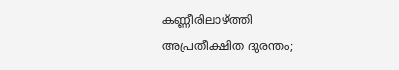കണ്ണീരിലാഴ്ത്തി അപ്രതീക്ഷിത ദുരന്തം;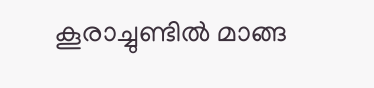കൂരാച്ചുണ്ടിൽ മാങ്ങ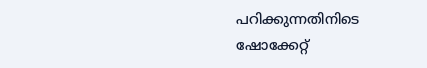പറിക്കുന്നതിനിടെ ഷോക്കേറ്റ്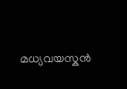മധ്യവയസ്കൻ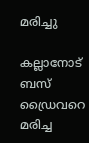മരിച്ചു

കല്ലാനോട് ബസ് ഡ്രൈവറെ മരിച്ച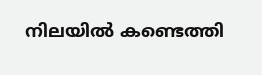നിലയിൽ കണ്ടെത്തി